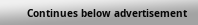Continues below advertisement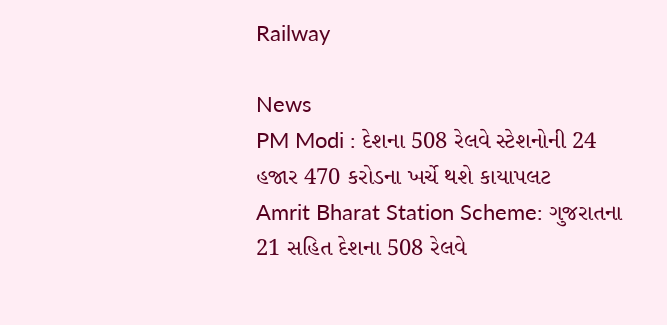Railway

News
PM Modi : દેશના 508 રેલવે સ્ટેશનોની 24 હજાર 470 કરોડના ખર્ચે થશે કાયાપલટ
Amrit Bharat Station Scheme: ગુજરાતના 21 સહિત દેશના 508 રેલવે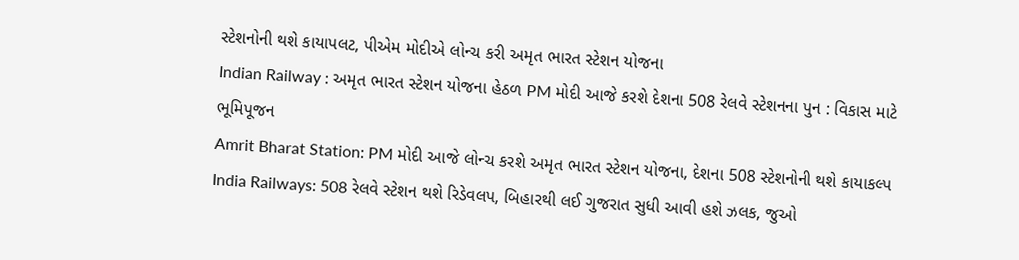સ્ટેશનોની થશે કાયાપલટ, પીએમ મોદીએ લોન્ચ કરી અમૃત ભારત સ્ટેશન યોજના
Indian Railway : અમૃત ભારત સ્ટેશન યોજના હેઠળ PM મોદી આજે કરશે દેશના 508 રેલવે સ્ટેશનના પુન : વિકાસ માટે ભૂમિપૂજન
Amrit Bharat Station: PM મોદી આજે લોન્ચ કરશે અમૃત ભારત સ્ટેશન યોજના, દેશના 508 સ્ટેશનોની થશે કાયાકલ્પ
India Railways: 508 રેલવે સ્ટેશન થશે રિડેવલપ, બિહારથી લઈ ગુજરાત સુધી આવી હશે ઝલક, જુઓ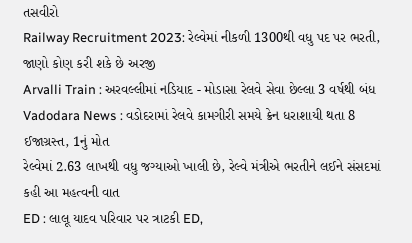તસવીરો
Railway Recruitment 2023: રેલ્વેમાં નીકળી 1300થી વધુ પદ પર ભરતી, જાણો કોણ કરી શકે છે અરજી
Arvalli Train : અરવલ્લીમાં નડિયાદ - મોડાસા રેલવે સેવા છેલ્લા 3 વર્ષથી બંધ
Vadodara News : વડોદરામાં રેલવે કામગીરી સમયે ક્રેન ધરાશાયી થતા 8 ઈજાગ્રસ્ત, 1નું મોત
રેલ્વેમાં 2.63 લાખથી વધુ જગ્યાઓ ખાલી છે, રેલ્વે મંત્રીએ ભરતીને લઈને સંસદમાં કહી આ મહત્વની વાત
ED : લાલૂ યાદવ પરિવાર પર ત્રાટકી ED,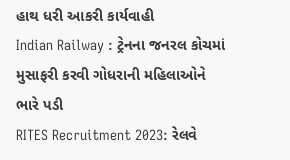હાથ ધરી આકરી કાર્યવાહી
Indian Railway : ટ્રેનના જનરલ કોચમાં મુસાફરી કરવી ગોધરાની મહિલાઓને ભારે પડી
RITES Recruitment 2023: રેલવે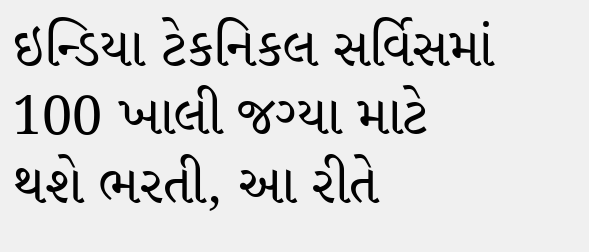ઇન્ડિયા ટેકનિકલ સર્વિસમાં 100 ખાલી જગ્યા માટે થશે ભરતી, આ રીતે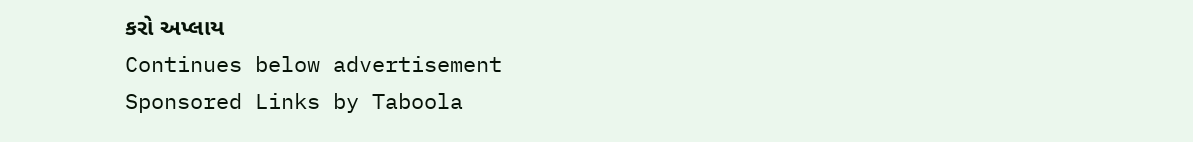કરો અપ્લાય
Continues below advertisement
Sponsored Links by Taboola